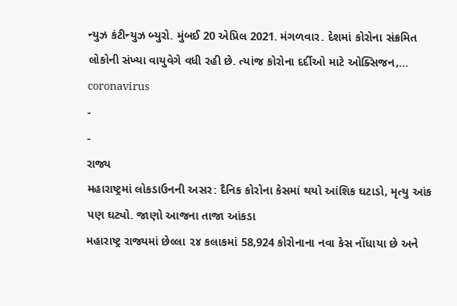ન્યુઝ કંટીન્યુઝ બ્યુરો. મુંબઈ 20 એપ્રિલ 2021. મંગળવાર. દેશમાં કોરોના સંક્રમિત લોકોની સંખ્યા વાયુવેગે વધી રહી છે. ત્યાંજ કોરોના દર્દીઓ માટે ઓક્સિજન,…
coronavirus
-
-
રાજ્ય
મહારાષ્ટ્રમાં લોકડાઉનની અસર: દૈનિક કોરોના કેસમાં થયો આંશિક ઘટાડો, મૃત્યુ આંક પણ ઘટ્યો. જાણો આજના તાજા આંકડા
મહારાષ્ટ્ર રાજ્યમાં છેલ્લા ૨૪ કલાકમાં 58,924 કોરોનાના નવા કેસ નોંધાયા છે અને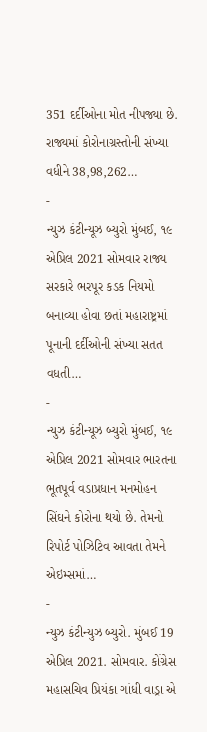351 દર્દીઓના મોત નીપજ્યા છે. રાજ્યમાં કોરોનાગ્રસ્તોની સંખ્યા વધીને 38,98,262…
-
ન્યુઝ કંટીન્યૂઝ બ્યુરો મુંબઈ, ૧૯ એપ્રિલ 2021 સોમવાર રાજ્ય સરકારે ભરપૂર કડક નિયમો બનાવ્યા હોવા છતાં મહારાષ્ટ્રમાં પૂનાની દર્દીઓની સંખ્યા સતત વધતી…
-
ન્યુઝ કંટીન્યૂઝ બ્યુરો મુંબઈ, ૧૯ એપ્રિલ 2021 સોમવાર ભારતના ભૂતપૂર્વ વડાપ્રધાન મનમોહન સિંઘને કોરોના થયો છે. તેમનો રિપોર્ટ પોઝિટિવ આવતા તેમને એઇમ્સમાં…
-
ન્યુઝ કંટીન્યુઝ બ્યુરો. મુંબઈ 19 એપ્રિલ 2021. સોમવાર. કોંગ્રેસ મહાસચિવ પ્રિયંકા ગાંધી વાડ્રા એ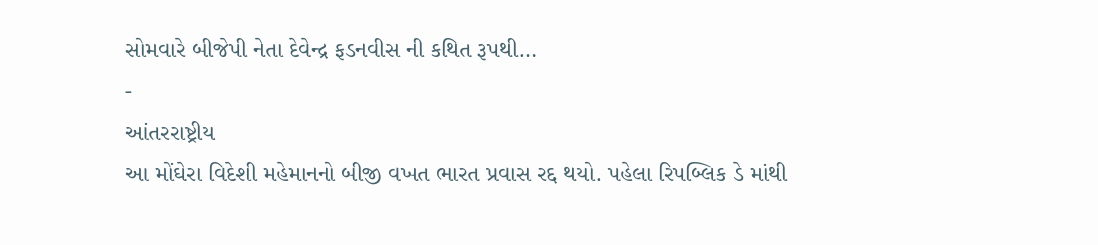સોમવારે બીજેપી નેતા દેવેન્દ્ર ફડનવીસ ની કથિત રૂપથી…
-
આંતરરાષ્ટ્રીય
આ મોંઘેરા વિદેશી મહેમાનનો બીજી વખત ભારત પ્રવાસ રદ્દ થયો. પહેલા રિપબ્લિક ડે માંથી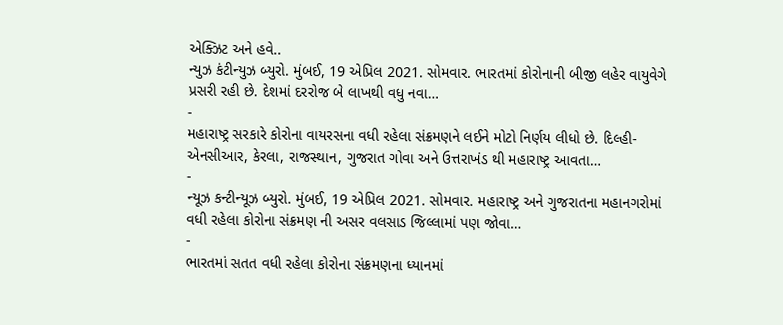એક્ઝિટ અને હવે..
ન્યુઝ કંટીન્યુઝ બ્યુરો. મુંબઈ, 19 એપ્રિલ 2021. સોમવાર. ભારતમાં કોરોનાની બીજી લહેર વાયુવેગે પ્રસરી રહી છે. દેશમાં દરરોજ બે લાખથી વધુ નવા…
-
મહારાષ્ટ્ર સરકારે કોરોના વાયરસના વધી રહેલા સંક્રમણને લઈને મોટો નિર્ણય લીધો છે. દિલ્હી-એનસીઆર, કેરલા, રાજસ્થાન, ગુજરાત ગોવા અને ઉત્તરાખંડ થી મહારાષ્ટ્ર આવતા…
-
ન્યૂઝ કન્ટીન્યૂઝ બ્યુરો. મુંબઈ, 19 એપ્રિલ 2021. સોમવાર. મહારાષ્ટ્ર અને ગુજરાતના મહાનગરોમાં વધી રહેલા કોરોના સંક્રમણ ની અસર વલસાડ જિલ્લામાં પણ જોવા…
-
ભારતમાં સતત વધી રહેલા કોરોના સંક્રમણના ધ્યાનમાં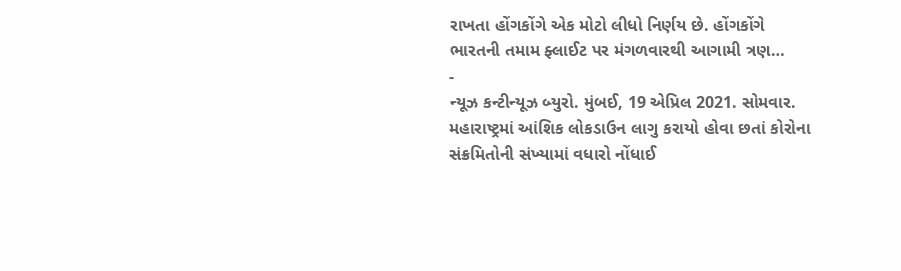રાખતા હોંગકોંગે એક મોટો લીધો નિર્ણય છે. હોંગકોંગે ભારતની તમામ ફ્લાઈટ પર મંગળવારથી આગામી ત્રણ…
-
ન્યૂઝ કન્ટીન્યૂઝ બ્યુરો. મુંબઈ, 19 એપ્રિલ 2021. સોમવાર. મહારાષ્ટ્રમાં આંશિક લોકડાઉન લાગુ કરાયો હોવા છતાં કોરોના સંક્રમિતોની સંખ્યામાં વધારો નોંધાઈ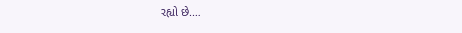રહ્યો છે.…